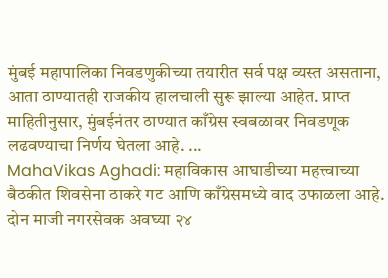मुंबई महापालिका निवडणुकीच्या तयारीत सर्व पक्ष व्यस्त असताना, आता ठाण्यातही राजकीय हालचाली सुरू झाल्या आहेत. प्राप्त माहितीनुसार, मुंबईनंतर ठाण्यात काँग्रेस स्वबळावर निवडणूक लढवण्याचा निर्णय घेतला आहे. ...
MahaVikas Aghadi: महाविकास आघाडीच्या महत्त्वाच्या बैठकीत शिवसेना ठाकरे गट आणि काँग्रेसमध्ये वाद उफाळला आहे. दोन माजी नगरसेवक अवघ्या २४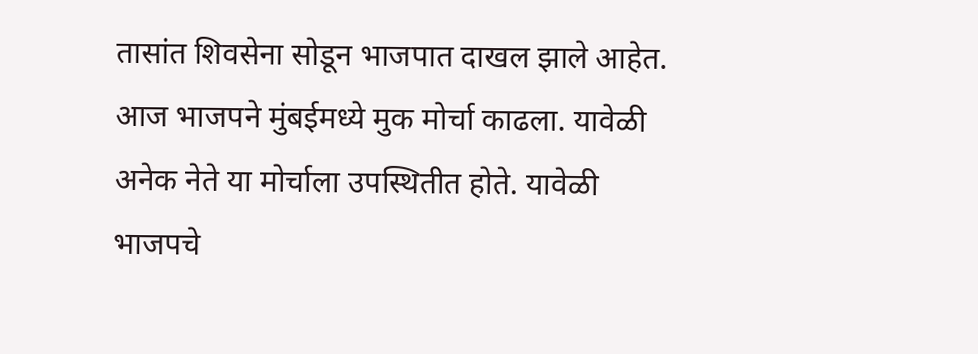तासांत शिवसेना सोडून भाजपात दाखल झाले आहेत.
आज भाजपने मुंबईमध्ये मुक मोर्चा काढला. यावेळी अनेक नेते या मोर्चाला उपस्थितीत होते. यावेळी भाजपचे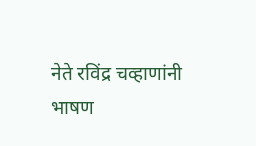नेते रविंद्र चव्हाणांनी भाषण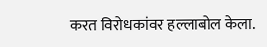करत विरोधकांवर हल्लाबोल केला.